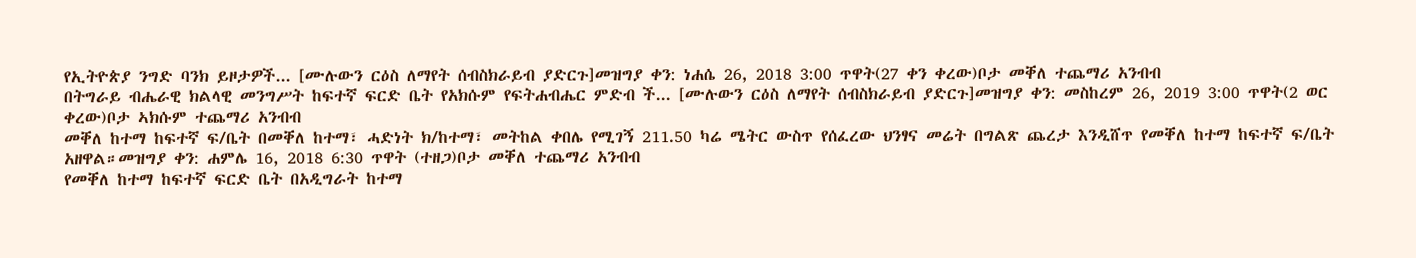የኢትዮጵያ ንግድ ባንክ ይዞታዎች... [ሙሉውን ርዕስ ለማየት ሰብስክራይብ ያድርጉ]መዝግያ ቀን: ነሐሴ 26, 2018 3:00 ጥዋት(27 ቀን ቀረው)ቦታ መቐለ ተጨማሪ አንብብ
በትግራይ ብሔራዊ ክልላዊ መንግሥት ከፍተኛ ፍርድ ቤት የአክሱም የፍትሐብሔር ምድብ ች... [ሙሉውን ርዕስ ለማየት ሰብስክራይብ ያድርጉ]መዝግያ ቀን: መስከረም 26, 2019 3:00 ጥዋት(2 ወር ቀረው)ቦታ ኣክሱም ተጨማሪ አንብብ
መቐለ ከተማ ከፍተኛ ፍ/ቤት በመቐለ ከተማ፣ ሓድነት ክ/ከተማ፣ መትከል ቀበሌ የሚገኝ 211.50 ካሬ ሜትር ውስጥ የሰፈረው ህንፃና መሬት በግልጽ ጨረታ እንዲሸጥ የመቐለ ከተማ ከፍተኛ ፍ/ቤት አዘዋል።መዝግያ ቀን: ሐምሌ 16, 2018 6:30 ጥዋት (ተዘጋ)ቦታ መቐለ ተጨማሪ አንብብ
የመቐለ ከተማ ከፍተኛ ፍርድ ቤት በአዲግራት ከተማ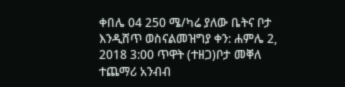ቀበሌ 04 250 ሜ/ካሬ ያለው ቤትና ቦታ እንዲሸጥ ወስናልመዝግያ ቀን: ሐምሌ 2, 2018 3:00 ጥዋት (ተዘጋ)ቦታ መቐለ ተጨማሪ አንብብ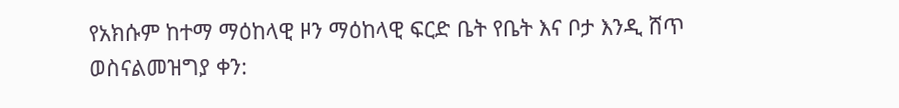የአክሱም ከተማ ማዕከላዊ ዞን ማዕከላዊ ፍርድ ቤት የቤት እና ቦታ እንዲ ሸጥ ወስናልመዝግያ ቀን: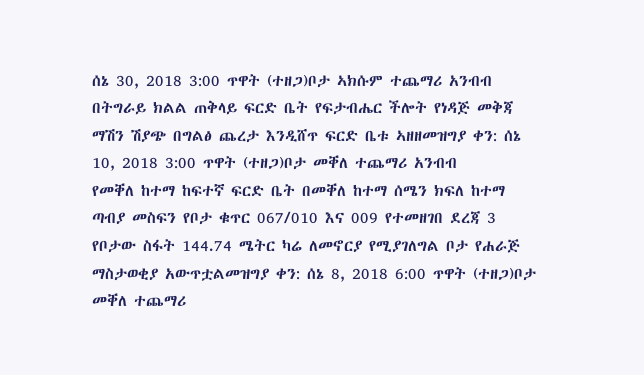ሰኔ 30, 2018 3:00 ጥዋት (ተዘጋ)ቦታ ኣክሱም ተጨማሪ አንብብ
በትግራይ ክልል ጠቅላይ ፍርድ ቤት የፍታብሔር ችሎት የነዳጅ መቅጃ ማሽን ሽያጭ በግልፅ ጨረታ እንዲሸጥ ፍርድ ቤቱ ኣዘዘመዝግያ ቀን: ሰኔ 10, 2018 3:00 ጥዋት (ተዘጋ)ቦታ መቐለ ተጨማሪ አንብብ
የመቐለ ከተማ ከፍተኛ ፍርድ ቤት በመቐለ ከተማ ሰሜን ክፍለ ከተማ ጣብያ መስፍን የቦታ ቁጥር 067/010 እና 009 የተመዘገበ ደረጃ 3 የቦታው ስፋት 144.74 ሜትር ካሬ ለመኖርያ የሚያገለግል ቦታ የሐራጅ ማስታወቂያ አውጥቷልመዝግያ ቀን: ሰኔ 8, 2018 6:00 ጥዋት (ተዘጋ)ቦታ መቐለ ተጨማሪ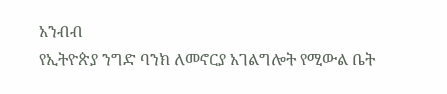አንብብ
የኢትዮጵያ ንግድ ባንክ ለመኖርያ አገልግሎት የሚውል ቤት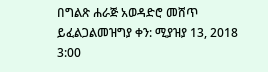በግልጽ ሐራጅ አወዳድሮ መሸጥ ይፈልጋልመዝግያ ቀን: ሚያዝያ 13, 2018 3:00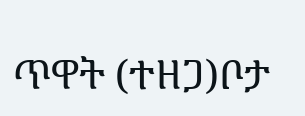ጥዋት (ተዘጋ)ቦታ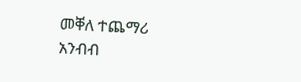መቐለ ተጨማሪ አንብብ